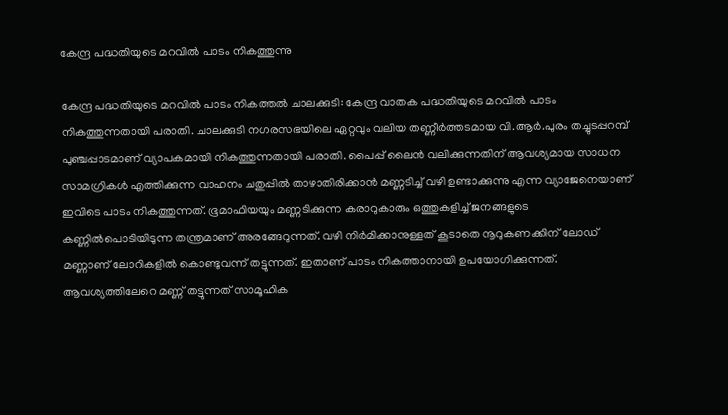കേന്ദ്ര പദ്ധതിയുടെ മറവിൽ പാടം നികത്തുന്നു

കേന്ദ്ര പദ്ധതിയുടെ മറവിൽ പാടം നികത്തൽ ചാലക്കുടി: കേന്ദ്ര വാതക പദ്ധതിയുടെ മറവിൽ പാടം നികത്തുന്നതായി പരാതി. ചാലക്കുടി നഗരസഭയിലെ ഏറ്റവും വലിയ തണ്ണീർത്തടമായ വി.ആര്‍.പുരം തച്ചുടപ്പറമ്പ് പുഞ്ചപ്പാടമാണ് വ്യാപകമായി നികത്തുന്നതായി പരാതി. പൈപ്പ് ലൈന്‍ വലിക്കുന്നതിന് ആവശ്യമായ സാധന സാമഗ്രികൾ എത്തിക്കുന്ന വാഹനം ചതുപ്പിൽ താഴാതിരിക്കാൻ മണ്ണടിച്ച് വഴി ഉണ്ടാക്കുന്നു എന്ന വ്യാജേനെയാണ് ഇവിടെ പാടം നികത്തുന്നത്. ഭൂമാഫിയയും മണ്ണടിക്കുന്ന കരാറുകാരും ഒത്തുകളിച്ച് ജനങ്ങളുടെ കണ്ണിൽപൊടിയിടുന്ന തന്ത്രമാണ് അരങ്ങേറുന്നത്. വഴി നിർമിക്കാനുള്ളത് കൂടാതെ നൂറുകണക്കിന് ലോഡ് മണ്ണാണ് ലോറികളിൽ കൊണ്ടുവന്ന് തട്ടുന്നത്. ഇതാണ് പാടം നികത്താനായി ഉപയോഗിക്കുന്നത്. ആവശ്യത്തിലേറെ മണ്ണ് തട്ടുന്നത് സാമൂഹിക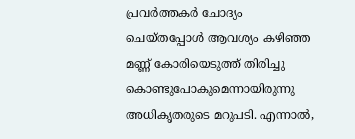പ്രവർത്തകർ ചോദ്യം ചെയ്തപ്പോൾ ആവശ്യം കഴിഞ്ഞ മണ്ണ് കോരിയെടുത്ത് തിരിച്ചു കൊണ്ടുപോകുമെന്നായിരുന്നു അധികൃതരുടെ മറുപടി. എന്നാൽ,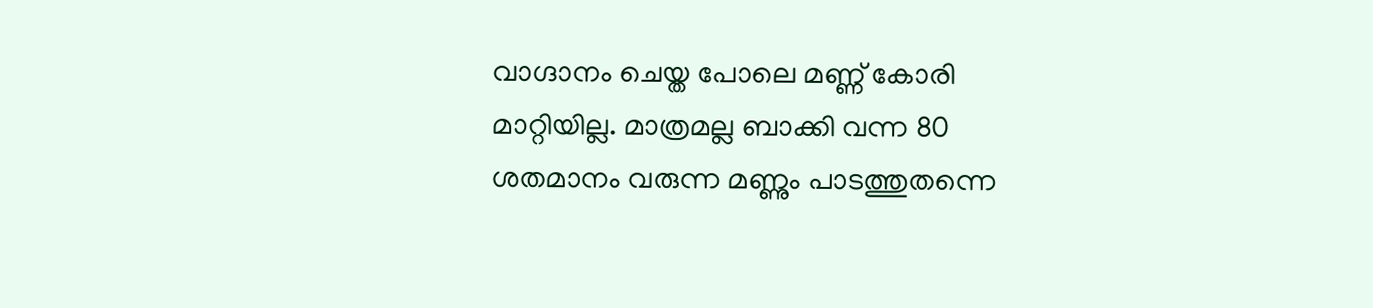വാഗ്ദാനം ചെയ്ത പോലെ മണ്ണ് കോരി മാറ്റിയില്ല. മാത്രമല്ല ബാക്കി വന്ന 80 ശതമാനം വരുന്ന മണ്ണും പാടത്തുതന്നെ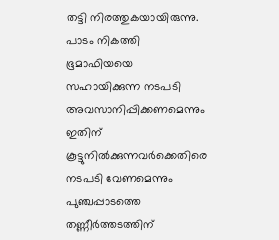തട്ടി നിരത്തുകയായിരുന്നു. പാടം നികത്തി ഭൂമാഫിയയെ സഹായിക്കുന്ന നടപടി അവസാനിപ്പിക്കണമെന്നും ഇതിന് കൂട്ടുനില്‍ക്കുന്നവര്‍ക്കെതിരെ നടപടി വേണമെന്നും പുഞ്ചപ്പാടത്തെ തണ്ണീര്‍ത്തടത്തിന്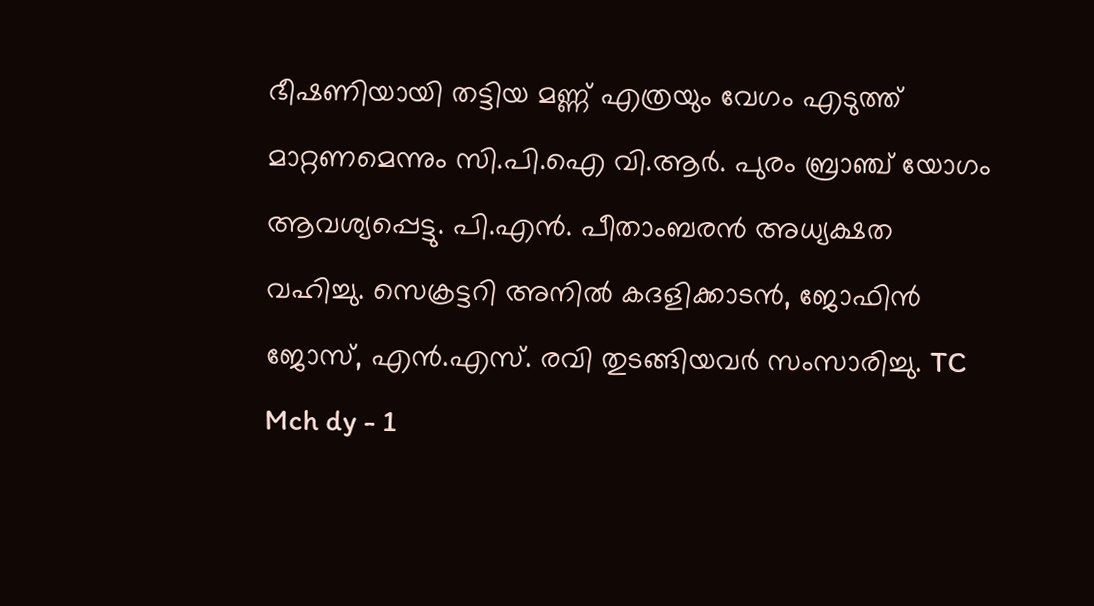ഭീഷണിയായി തട്ടിയ മണ്ണ് എത്രയും വേഗം എടുത്ത് മാറ്റണമെന്നും സി.പി.ഐ വി.ആര്‍. പുരം ബ്രാഞ്ച് യോഗം ആവശ്യപ്പെട്ടു. പി.എന്‍. പീതാംബരന്‍ അധ്യക്ഷത വഹിച്ചു. സെക്രട്ടറി അനില്‍ കദളിക്കാടന്‍, ജോഫിന്‍ ജോസ്, എന്‍.എസ്. രവി തുടങ്ങിയവര്‍ സംസാരിച്ചു. TC Mch dy - 1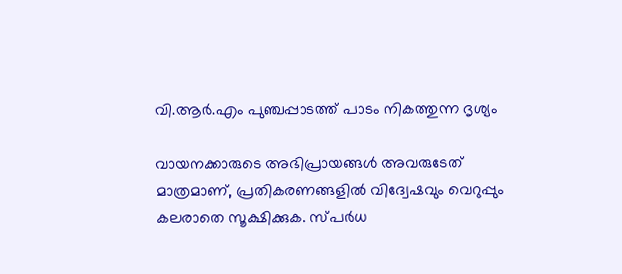വി.ആർ.എം പുഞ്ചപ്പാടത്ത് പാടം നികത്തുന്ന ദൃശ്യം

വായനക്കാരുടെ അഭിപ്രായങ്ങള്‍ അവരുടേത് മാത്രമാണ്, പ്രതികരണങ്ങളിൽ വിദ്വേഷവും വെറുപ്പും കലരാതെ സൂക്ഷിക്കുക. സ്പർധ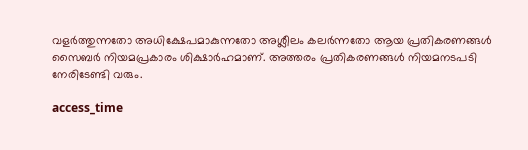വളർത്തുന്നതോ അധിക്ഷേപമാകുന്നതോ അശ്ലീലം കലർന്നതോ ആയ പ്രതികരണങ്ങൾ സൈബർ നിയമപ്രകാരം ശിക്ഷാർഹമാണ്. അത്തരം പ്രതികരണങ്ങൾ നിയമനടപടി നേരിടേണ്ടി വരും.

access_time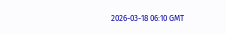2026-03-18 06:10 GMT